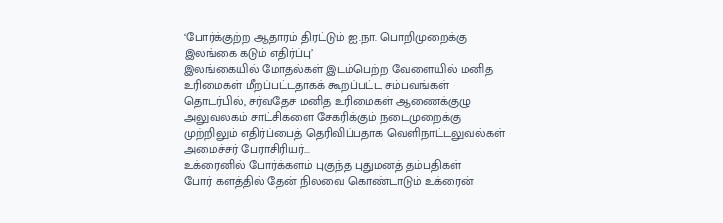‘போர்க்குற்ற ஆதாரம் திரட்டும் ஐ.நா. பொறிமுறைக்கு இலங்கை கடும் எதிர்ப்பு’
இலங்கையில் மோதல்கள் இடம்பெற்ற வேளையில் மனித உரிமைகள் மீறப்பட்டதாகக் கூறப்பட்ட சம்பவங்கள் தொடர்பில், சர்வதேச மனித உரிமைகள் ஆணைக்குழு அலுவலகம் சாட்சிகளை சேகரிக்கும் நடைமுறைக்கு முற்றிலும் எதிர்ப்பைத் தெரிவிப்பதாக வெளிநாட்டலுவல்கள் அமைச்சர் பேராசிரியர்...
உக்ரைனில் போர்க்களம் புகுந்த புதுமனத் தம்பதிகள்
போர் களத்தில் தேன் நிலவை கொண்டாடும் உக்ரைன்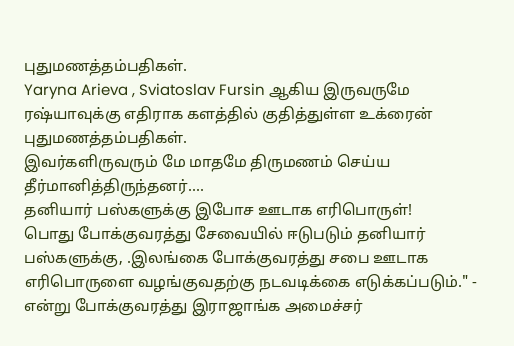புதுமணத்தம்பதிகள்.
Yaryna Arieva , Sviatoslav Fursin ஆகிய இருவருமே ரஷ்யாவுக்கு எதிராக களத்தில் குதித்துள்ள உக்ரைன் புதுமணத்தம்பதிகள்.
இவர்களிருவரும் மே மாதமே திருமணம் செய்ய தீர்மானித்திருந்தனர்....
தனியார் பஸ்களுக்கு இபோச ஊடாக எரிபொருள்!
பொது போக்குவரத்து சேவையில் ஈடுபடும் தனியார் பஸ்களுக்கு, .இலங்கை போக்குவரத்து சபை ஊடாக எரிபொருளை வழங்குவதற்கு நடவடிக்கை எடுக்கப்படும்." - என்று போக்குவரத்து இராஜாங்க அமைச்சர்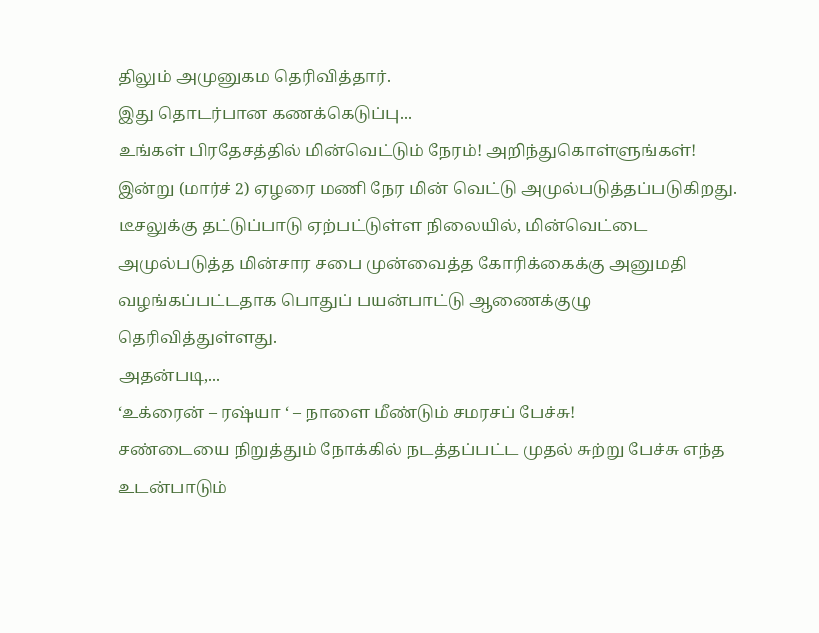திலும் அமுனுகம தெரிவித்தார்.
இது தொடர்பான கணக்கெடுப்பு...
உங்கள் பிரதேசத்தில் மின்வெட்டும் நேரம்! அறிந்துகொள்ளுங்கள்!
இன்று (மார்ச் 2) ஏழரை மணி நேர மின் வெட்டு அமுல்படுத்தப்படுகிறது.
டீசலுக்கு தட்டுப்பாடு ஏற்பட்டுள்ள நிலையில், மின்வெட்டை அமுல்படுத்த மின்சார சபை முன்வைத்த கோரிக்கைக்கு அனுமதி வழங்கப்பட்டதாக பொதுப் பயன்பாட்டு ஆணைக்குழு தெரிவித்துள்ளது.
அதன்படி,...
‘உக்ரைன் – ரஷ்யா ‘ – நாளை மீண்டும் சமரசப் பேச்சு!
சண்டையை நிறுத்தும் நோக்கில் நடத்தப்பட்ட முதல் சுற்று பேச்சு எந்த உடன்பாடும்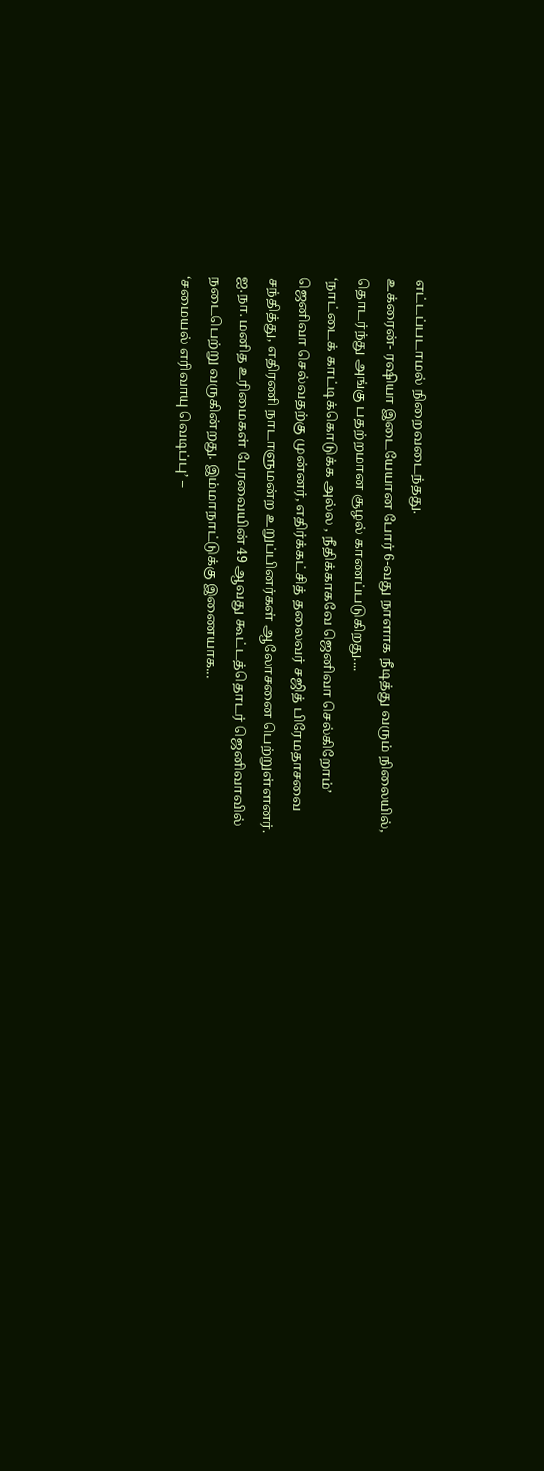எட்டப்படாமல் நிறைவடைந்தது.
உக்ரைன்- ரஷியா இடையேயான போர் 6-வது நாளாக நீடித்து வரும் நிலையில், தொடர்ந்து அங்கு பதற்றமான சூழல் காணப்படுகிறது....
‘நாட்டைக் காட்டிக்கொடுக்க அல்ல , நீதிக்காகவே ஜெனிவா செல்கிறோம்’
ஜெனிவா செல்வதற்கு முன்னர், எதிர்க்கட்சித் தலைவர் சஜித் பிரேமதாசவை சந்தித்து, எதிரணி நாடாளுமன்ற உறுப்பினர்கள் ஆலோசனை பெற்றுள்ளனர்.
ஐ.நா. மனித உரிமைகள் பேரவையின் 49 ஆவது கூட்டத்தொடர் ஜெனிவாவில் நடைபெற்று வருகின்றது. இம்மாநாட்டுக்கு இணையாக...
‘சமையல் எரிவாயு வெடிப்பு’ –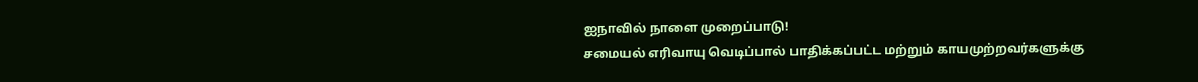ஐநாவில் நாளை முறைப்பாடு!
சமையல் எரிவாயு வெடிப்பால் பாதிக்கப்பட்ட மற்றும் காயமுற்றவர்களுக்கு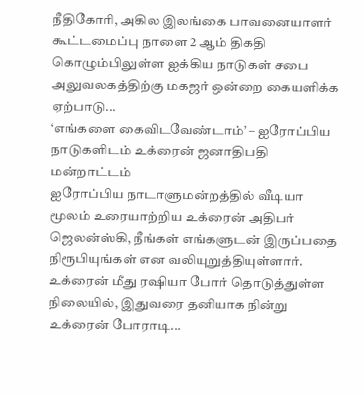நீதிகோரி, அகில இலங்கை பாவனையாளர் கூட்டமைப்பு நாளை 2 ஆம் திகதி கொழும்பிலுள்ள ஐக்கிய நாடுகள் சபை அலுவலகத்திற்கு மகஜர் ஒன்றை கையளிக்க ஏற்பாடு...
‘எங்களை கைவிடவேண்டாம்’ – ஐரோப்பிய நாடுகளிடம் உக்ரைன் ஜனாதிபதி மன்றாட்டம்
ஐரோப்பிய நாடாளுமன்றத்தில் வீடியா மூலம் உரையாற்றிய உக்ரைன் அதிபர் ஜெலன்ஸ்கி, நீங்கள் எங்களுடன் இருப்பதை நிரூபியுங்கள் என வலியுறுத்தியுள்ளார்.
உக்ரைன் மீது ரஷியா போர் தொடுத்துள்ள நிலையில், இதுவரை தனியாக நின்று உக்ரைன் போராடி...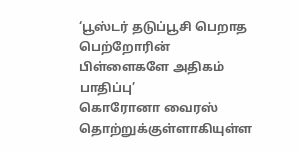‘பூஸ்டர் தடுப்பூசி பெறாத பெற்றோரின் பிள்ளைகளே அதிகம் பாதிப்பு’
கொரோனா வைரஸ் தொற்றுக்குள்ளாகியுள்ள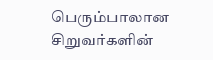பெரும்பாலான சிறுவர்களின்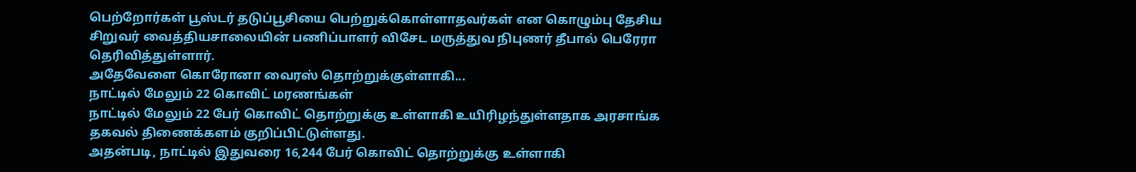பெற்றோர்கள் பூஸ்டர் தடுப்பூசியை பெற்றுக்கொள்ளாதவர்கள் என கொழும்பு தேசிய சிறுவர் வைத்தியசாலையின் பணிப்பாளர் விசேட மருத்துவ நிபுணர் தீபால் பெரேரா தெரிவித்துள்ளார்.
அதேவேளை கொரோனா வைரஸ் தொற்றுக்குள்ளாகி...
நாட்டில் மேலும் 22 கொவிட் மரணங்கள்
நாட்டில் மேலும் 22 பேர் கொவிட் தொற்றுக்கு உள்ளாகி உயிரிழந்துள்ளதாக அரசாங்க தகவல் திணைக்களம் குறிப்பிட்டுள்ளது.
அதன்படி, நாட்டில் இதுவரை 16,244 பேர் கொவிட் தொற்றுக்கு உள்ளாகி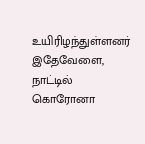உயிரிழந்துள்ளனர்
இதேவேளை, நாட்டில் கொரோனா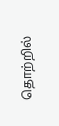தொற்றில்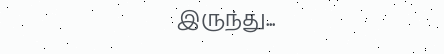இருந்து...